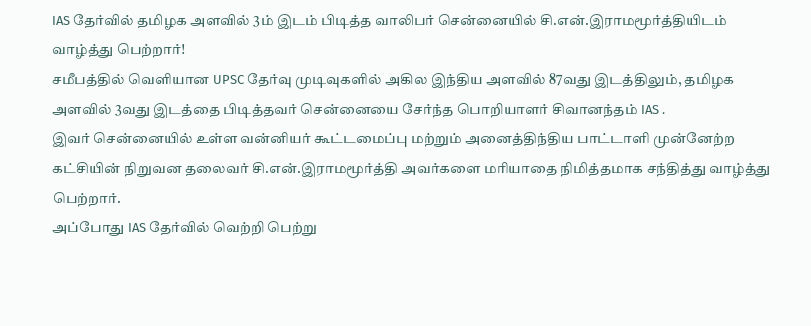IAS தேர்வில் தமிழக அளவில் 3ம் இடம் பிடித்த வாலிபர் சென்னையில் சி.என்.இராமமூர்த்தியிடம் வாழ்த்து பெற்றார்!
சமீபத்தில் வெளியான UPSC தேர்வு முடிவுகளில் அகில இந்திய அளவில் 87வது இடத்திலும், தமிழக அளவில் 3வது இடத்தை பிடித்தவர் சென்னையை சேர்ந்த பொறியாளர் சிவானந்தம் IAS .
இவர் சென்னையில் உள்ள வன்னியர் கூட்டமைப்பு மற்றும் அனைத்திந்திய பாட்டாளி முன்னேற்ற கட்சியின் நிறுவன தலைவர் சி.என்.இராமமூர்த்தி அவர்களை மரியாதை நிமித்தமாக சந்தித்து வாழ்த்து பெற்றார்.
அப்போது IAS தேர்வில் வெற்றி பெற்று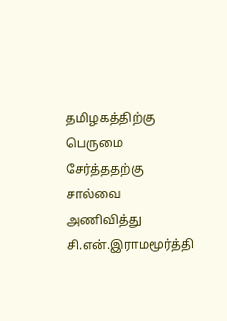தமிழகத்திற்கு பெருமை சேர்த்ததற்கு சால்வை அணிவித்து சி.என்.இராமமூர்த்தி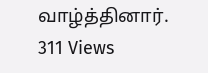வாழ்த்தினார்.
311 Views